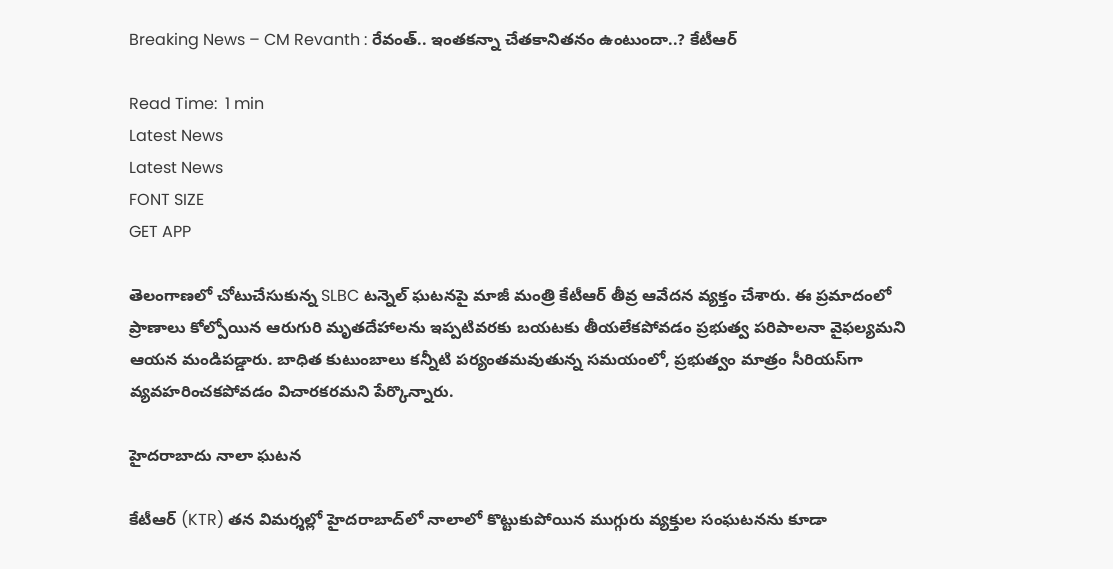Breaking News – CM Revanth : రేవంత్.. ఇంతకన్నా చేతకానితనం ఉంటుందా..? కేటీఆర్

Read Time:  1 min
Latest News
Latest News
FONT SIZE
GET APP

తెలంగాణలో చోటుచేసుకున్న SLBC టన్నెల్ ఘటనపై మాజీ మంత్రి కేటీఆర్ తీవ్ర ఆవేదన వ్యక్తం చేశారు. ఈ ప్రమాదంలో ప్రాణాలు కోల్పోయిన ఆరుగురి మృతదేహాలను ఇప్పటివరకు బయటకు తీయలేకపోవడం ప్రభుత్వ పరిపాలనా వైఫల్యమని ఆయన మండిపడ్డారు. బాధిత కుటుంబాలు కన్నీటి పర్యంతమవుతున్న సమయంలో, ప్రభుత్వం మాత్రం సీరియస్‌గా వ్యవహరించకపోవడం విచారకరమని పేర్కొన్నారు.

హైదరాబాదు నాలా ఘటన

కేటీఆర్ (KTR) తన విమర్శల్లో హైదరాబాద్‌లో నాలాలో కొట్టుకుపోయిన ముగ్గురు వ్యక్తుల సంఘటనను కూడా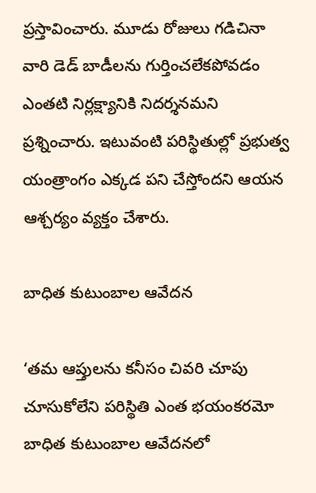ప్రస్తావించారు. మూడు రోజులు గడిచినా వారి డెడ్ బాడీలను గుర్తించలేకపోవడం ఎంతటి నిర్లక్ష్యానికి నిదర్శనమని ప్రశ్నించారు. ఇటువంటి పరిస్థితుల్లో ప్రభుత్వ యంత్రాంగం ఎక్కడ పని చేస్తోందని ఆయన ఆశ్చర్యం వ్యక్తం చేశారు.

బాధిత కుటుంబాల ఆవేదన

‘తమ ఆప్తులను కనీసం చివరి చూపు చూసుకోలేని పరిస్థితి ఎంత భయంకరమో బాధిత కుటుంబాల ఆవేదనలో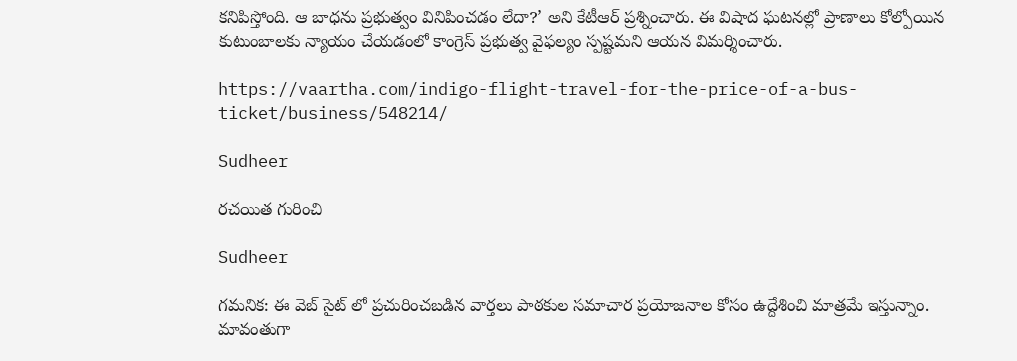కనిపిస్తోంది. ఆ బాధను ప్రభుత్వం వినిపించడం లేదా?’ అని కేటీఆర్ ప్రశ్నించారు. ఈ విషాద ఘటనల్లో ప్రాణాలు కోల్పోయిన కుటుంబాలకు న్యాయం చేయడంలో కాంగ్రెస్ ప్రభుత్వ వైఫల్యం స్పష్టమని ఆయన విమర్శించారు.

https://vaartha.com/indigo-flight-travel-for-the-price-of-a-bus-ticket/business/548214/

Sudheer

రచయిత గురించి

Sudheer

గమనిక: ఈ వెబ్ సైట్ లో ప్రచురించబడిన వార్తలు పాఠకుల సమాచార ప్రయోజనాల కోసం ఉద్దేశించి మాత్రమే ఇస్తున్నాం. మావంతుగా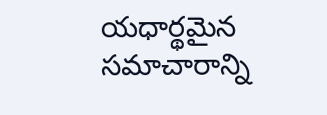యధార్థమైన సమాచారాన్ని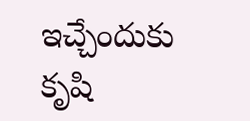ఇచ్చేందుకు కృషి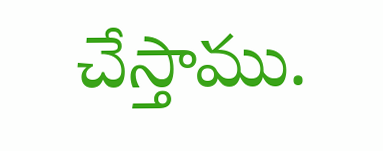చేస్తాము.